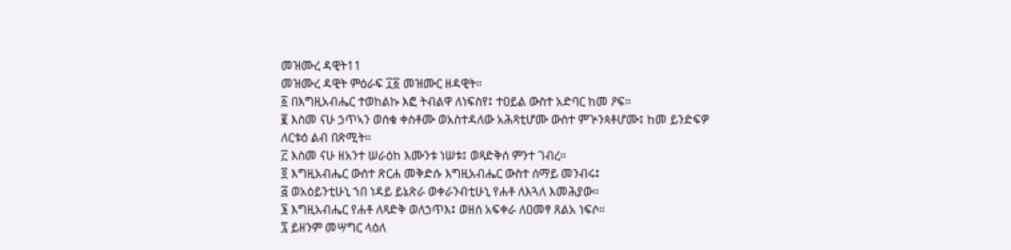መዝሙረ ዳዊት11
መዝሙረ ዳዊት ምዕራፍ ፲፩ መዝሙር ዘዳዊት።
፩ በእግዚአብሔር ተወከልኩ እፎ ትብልዋ ለነፍስየ፤ ተዐይል ውስተ አድባር ከመ ዖፍ።
፪ እስመ ናሁ ኃጥኣን ወሰቁ ቀስቶሙ ወአስተዳለው አሕጻቲሆሙ ውስተ ምጕንጳቶሆሙ፤ ከመ ይንድፍዎ ለርቱዕ ልብ በጽሚት።
፫ እስመ ናሁ ዘአንተ ሠራዕከ እሙንቱ ነሠቱ፤ ወጻድቅሰ ምንተ ገብረ።
፬ እግዚአብሔር ውስተ ጽርሐ መቅድሱ እግዚአብሔር ውስተ ሰማይ መንብሩ፤
፭ ወአዕይንቲሁኒ ኀበ ነዳይ ይኔጽራ ወቀራንብቲሁኒ የሐቶ ለእጓለ እመሕያው።
፮ እግዚአብሔር የሐቶ ለጻድቅ ወለኃጥእ፤ ወዘሰ አፍቀራ ለዐመፃ ጸልአ ነፍሶ።
፯ ይዘንም መሣግር ላዕለ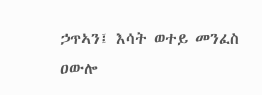ኃጥኣን፤ እሳት ወተይ መንፈስ ዐውሎ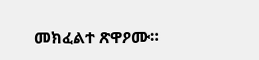መክፈልተ ጽዋዖሙ።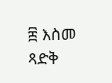፰ እስመ ጻድቅ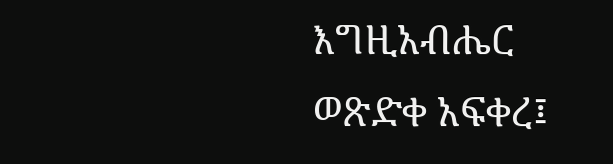እግዚአብሔር ወጽድቀ አፍቀረ፤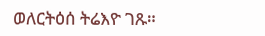ወለርትዕሰ ትሬእዮ ገጹ።